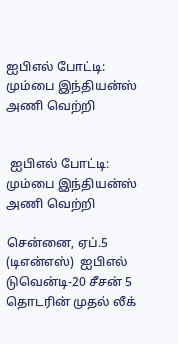ஐபிஎல் போட்டி: மும்பை இந்தியன்ஸ் அணி வெற்றி


 ஐபிஎல் போட்டி:  மும்பை இந்தியன்ஸ் அணி வெற்றி

சென்னை, ஏப்.5 (டிஎன்எஸ்)  ஐபிஎல் டுவென்டி-20 சீசன் 5 தொடரின் முதல் லீக்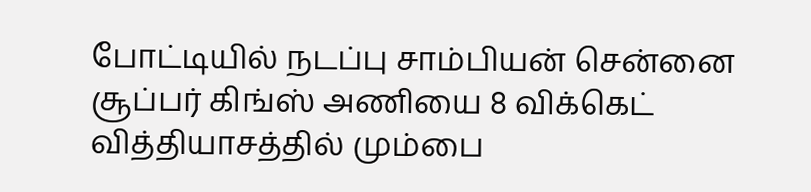போட்டியில் நடப்பு சாம்பியன் சென்னை சூப்பர் கிங்ஸ் அணியை 8 விக்கெட் வித்தியாசத்தில் மும்பை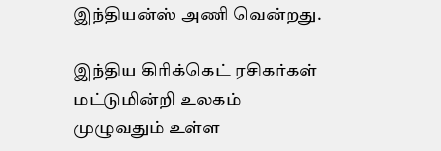இந்தியன்ஸ் அணி வென்றது.

இந்திய கிரிக்கெட் ரசிகர்கள் மட்டுமின்றி உலகம் முழுவதும் உள்ள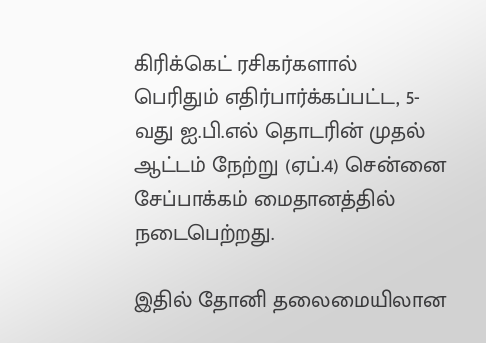கிரிக்கெட் ரசிகர்களால் பெரிதும் எதிர்பார்க்கப்பட்ட, 5-வது ஐ.பி.எல் தொடரின் முதல் ஆட்டம் நேற்று (ஏப்.4) சென்னை சேப்பாக்கம் மைதானத்தில் நடைபெற்றது.

இதில் தோனி தலைமையிலான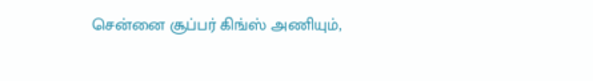சென்னை சூப்பர் கிங்ஸ் அணியும்,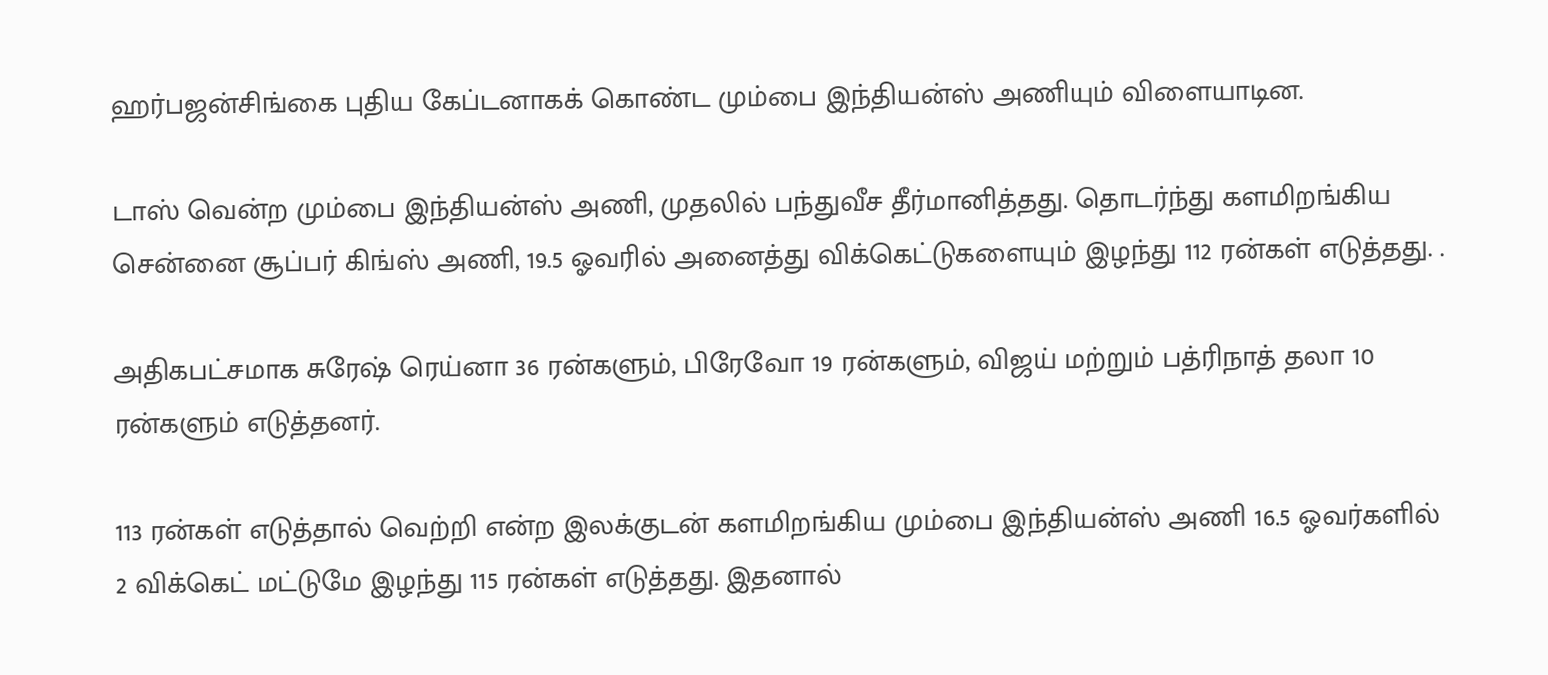ஹர்பஜன்சிங்கை புதிய கேப்டனாகக் கொண்ட மும்பை இந்தியன்ஸ் அணியும் விளையாடின.

டாஸ் வென்ற மும்பை இந்தியன்ஸ் அணி, முதலில் பந்துவீச தீர்மானித்தது. தொடர்ந்து களமிறங்கிய சென்னை சூப்பர் கிங்ஸ் அணி, 19.5 ஓவரில் அனைத்து விக்கெட்டுகளையும் இழந்து 112 ரன்கள் எடுத்தது. .

அதிகபட்சமாக சுரேஷ் ரெய்னா 36 ரன்களும், பிரேவோ 19 ரன்களும், விஜய் மற்றும் பத்ரிநாத் தலா 10 ரன்களும் எடுத்தனர்.

113 ரன்கள் எடுத்தால் வெற்றி என்ற இலக்குடன் களமிறங்கிய மும்பை இந்தியன்ஸ் அணி 16.5 ஓவர்களில் 2 விக்கெட் மட்டுமே இழந்து 115 ரன்கள் எடுத்தது. இதனால்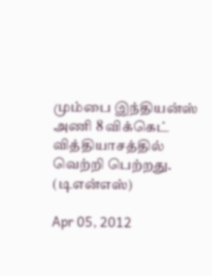மும்பை இந்தியன்ஸ் அணி 8 விக்கெட் வித்தியாசத்தில் வெற்றி பெற்றது. (டிஎன்எஸ்)

Apr 05, 2012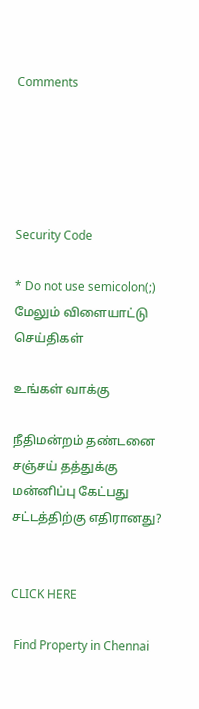Comments





Security Code

* Do not use semicolon(;)
மேலும் விளையாட்டு செய்திகள்

உங்கள் வாக்கு

நீதிமன்றம் தண்டனை
சஞ்சய் தத்துக்கு மன்னிப்பு கேட்பது சட்டத்திற்கு எதிரானது?


CLICK HERE

 Find Property in Chennai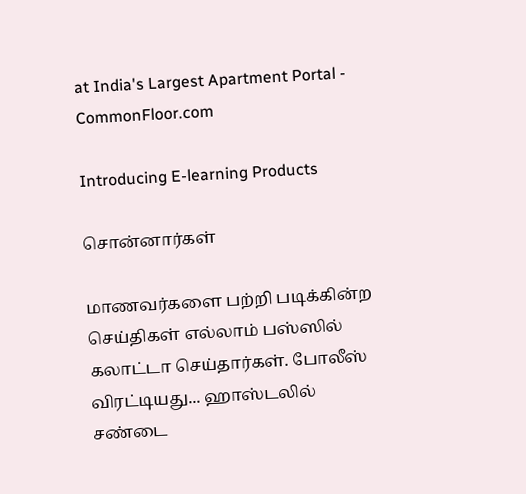at India's Largest Apartment Portal - CommonFloor.com

Introducing E-learning Products

சொன்னார்கள்

மாணவர்களை பற்றி படிக்கின்ற செய்திகள் எல்லாம் பஸ்ஸில் கலாட்டா செய்தார்கள். போலீஸ் விரட்டியது... ஹாஸ்டலில் சண்டை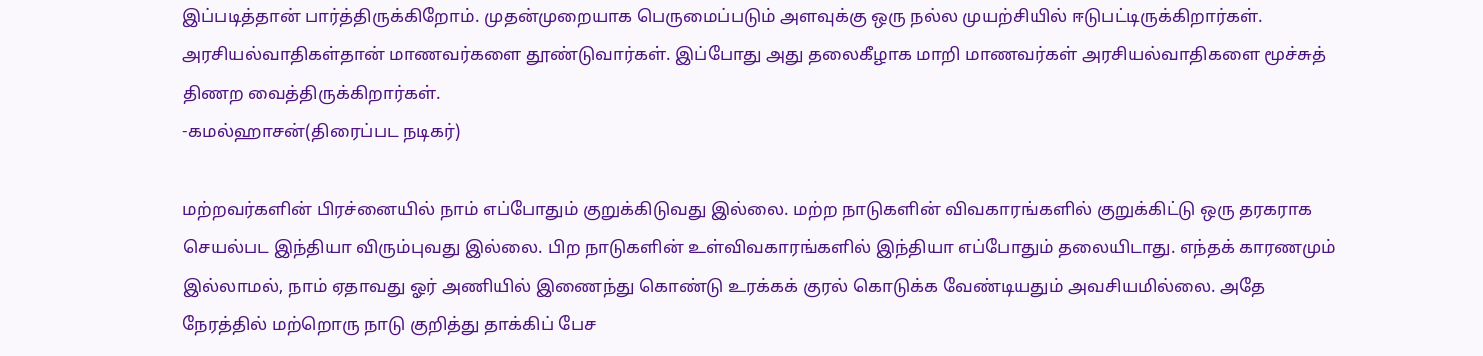இப்படித்தான் பார்த்திருக்கிறோம். முதன்முறையாக பெருமைப்படும் அளவுக்கு ஒரு நல்ல முயற்சியில் ஈடுபட்டிருக்கிறார்கள். அரசியல்வாதிகள்தான் மாணவர்களை தூண்டுவார்கள். இப்போது அது தலைகீழாக மாறி மாணவர்கள் அரசியல்வாதிகளை மூச்சுத் திணற வைத்திருக்கிறார்கள்.
-கமல்ஹாசன்(திரைப்பட நடிகர்)

மற்றவர்களின் பிரச்னையில் நாம் எப்போதும் குறுக்கிடுவது இல்லை. மற்ற நாடுகளின் விவகாரங்களில் குறுக்கிட்டு ஒரு தரகராக செயல்பட இந்தியா விரும்புவது இல்லை. பிற நாடுகளின் உள்விவகாரங்களில் இந்தியா எப்போதும் தலையிடாது. எந்தக் காரணமும் இல்லாமல், நாம் ஏதாவது ஓர் அணியில் இணைந்து கொண்டு உரக்கக் குரல் கொடுக்க வேண்டியதும் அவசியமில்லை. அதே நேரத்தில் மற்றொரு நாடு குறித்து தாக்கிப் பேச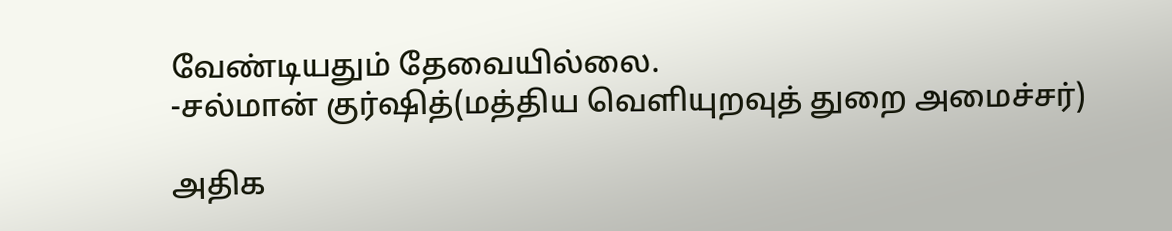வேண்டியதும் தேவையில்லை.
-சல்மான் குர்ஷித்(மத்திய வெளியுறவுத் துறை அமைச்சர்)

அதிக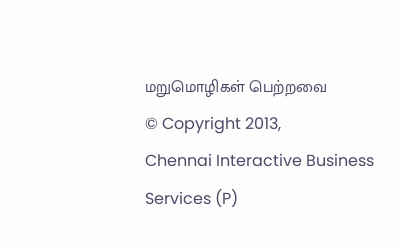மறுமொழிகள் பெற்றவை
© Copyright 2013,
Chennai Interactive Business Services (P)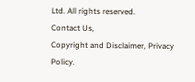Ltd. All rights reserved.
Contact Us,
Copyright and Disclaimer, Privacy Policy.